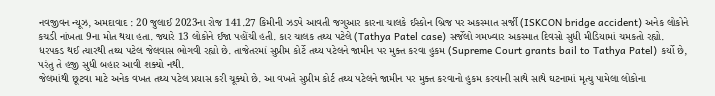નવજીવન ન્યૂઝ, અમદાવાદ : 20 જુલાઈ 2023ના રોજ 141.27 કિમીની ઝડપે આવતી જગુઆર કારના ચાલકે ઈસ્કોન બ્રિજ પર અકસ્માત સર્જી (ISKCON bridge accident) અનેક લોકોને કચડી નાંખતા 9ના મોત થયા હતા. જ્યારે 13 લોકોને ઈજા પહોંચી હતી. કાર ચાલક તથ્ય પટેલે (Tathya Patel case) સર્જેલો ગમખ્વાર અકસ્માત દિવસો સુધી મીડિયામાં ચમકતો રહ્યો. ધરપકડ થઈ ત્યારથી તથ્ય પટેલ જેલવાસ ભોગવી રહ્યો છે. તાજેતરમાં સુપ્રીમ કોર્ટે તથ્ય પટેલને જામીન પર મુક્ત કરવા હુકમ (Supreme Court grants bail to Tathya Patel) કર્યો છે, પરંતુ તે હજી સુધી બહાર આવી શક્યો નથી.
જેલમાંથી છૂટવા માટે અનેક વખત તથ્ય પટેલ પ્રયાસ કરી ચૂક્યો છે. આ વખતે સુપ્રીમ કોર્ટ તથ્ય પટેલને જામીન પર મુક્ત કરવાનો હુકમ કરવાની સાથે સાથે ઘટનામાં મૃત્યુ પામેલા લોકોના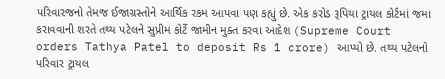પરિવારજનો તેમજ ઈજાગ્રસ્તોને આર્થિક રકમ આપવા પણ કહ્યું છે. એક કરોડ રૂપિયા ટ્રાયલ કોર્ટમાં જમા કરાવવાની શરતે તથ્ય પટેલને સુપ્રીમ કોર્ટે જામીન મુક્ત કરવા આદેશ (Supreme Court orders Tathya Patel to deposit Rs 1 crore) આપ્યો છે. તથ્ય પટેલનો પરિવાર ટ્રાયલ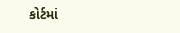કોર્ટમાં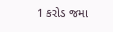1 કરોડ જમા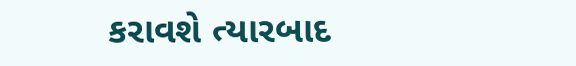કરાવશે ત્યારબાદ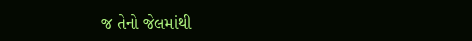જ તેનો જેલમાંથી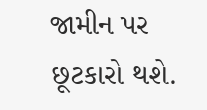જામીન પર છૂટકારો થશે.